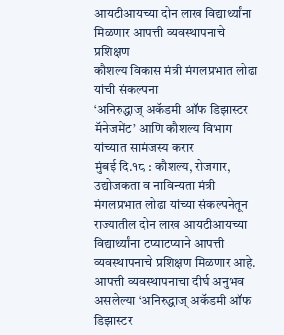आयटीआयच्या दोन लाख विद्यार्थ्यांना मिळणार आपत्ती व्यवस्थापनाचे प्रशिक्षण
कौशल्य विकास मंत्री मंगलप्रभात लोढा यांची संकल्पना
‘अनिरुद्धाज् अकॅडमी ऑफ डिझास्टर मॅनेजमेंट’ आणि कौशल्य विभाग यांच्यात सामंजस्य करार
मुंबई दि.१८ : कौशल्य, रोजगार, उद्योजकता व नाविन्यता मंत्री मंगलप्रभात लोढा यांच्या संकल्पनेतून राज्यातील दोन लाख आयटीआयच्या विद्यार्थ्यांना टप्याटप्याने आपत्ती व्यवस्थापनाचे प्रशिक्षण मिळणार आहे. आपत्ती व्यवस्थापनाचा दीर्घ अनुभव असलेल्या ‘अनिरुद्धाज् अकॅडमी ऑफ डिझास्टर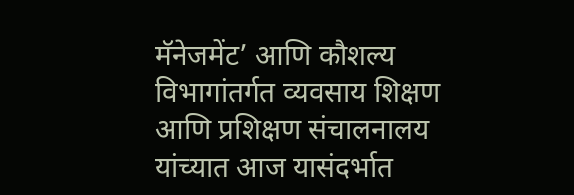मॅनेजमेंट’ आणि कौशल्य विभागांतर्गत व्यवसाय शिक्षण आणि प्रशिक्षण संचालनालय यांच्यात आज यासंदर्भात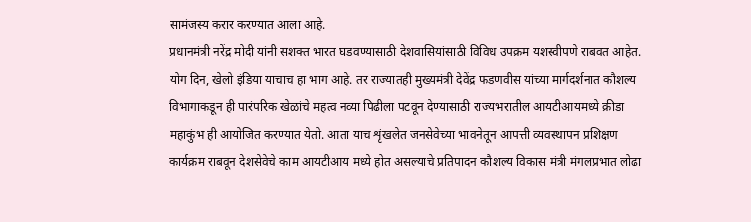सामंजस्य करार करण्यात आला आहे.
प्रधानमंत्री नरेंद्र मोदी यांनी सशक्त भारत घडवण्यासाठी देशवासियांसाठी विविध उपक्रम यशस्वीपणे राबवत आहेत. योग दिन, खेलो इंडिया याचाच हा भाग आहे. तर राज्यातही मुख्यमंत्री देवेंद्र फडणवीस यांच्या मार्गदर्शनात कौशल्य विभागाकडून ही पारंपरिक खेळांचे महत्व नव्या पिढीला पटवून देण्यासाठी राज्यभरातील आयटीआयमध्ये क्रीडा महाकुंभ ही आयोजित करण्यात येतो. आता याच शृंखलेत जनसेवेच्या भावनेतून आपत्ती व्यवस्थापन प्रशिक्षण कार्यक्रम राबवून देशसेवेचे काम आयटीआय मध्ये होत असल्याचे प्रतिपादन कौशल्य विकास मंत्री मंगलप्रभात लोढा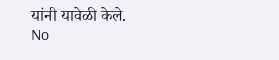यांनी यावेळी केले.
No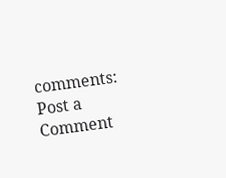comments:
Post a Comment